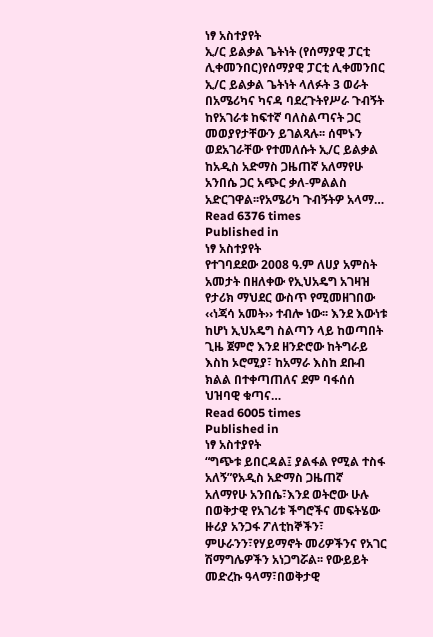ነፃ አስተያየት
ኢ/ር ይልቃል ጌትነት (የሰማያዊ ፓርቲ ሊቀመንበር)የሰማያዊ ፓርቲ ሊቀመንበር ኢ/ር ይልቃል ጌትነት ላለፉት 3 ወራት በአሜሪካና ካናዳ ባደረጉትየሥራ ጉብኝት ከየአገራቱ ከፍተኛ ባለስልጣናት ጋር መወያየታቸውን ይገልጻሉ፡፡ ሰሞኑን ወደአገራቸው የተመለሱት ኢ/ር ይልቃል ከአዲስ አድማስ ጋዜጠኛ አለማየሁ አንበሴ ጋር አጭር ቃለ-ምልልስ አድርገዋል፡፡የአሜሪካ ጉብኝትዎ አላማ…
Read 6376 times
Published in
ነፃ አስተያየት
የተገባደደው 2008 ዓ.ም ለሀያ አምስት አመታት በዘለቀው የኢህአዴግ አገዛዝ የታሪክ ማህደር ውስጥ የሚመዘገበው ‹‹ነጃሳ አመት›› ተብሎ ነው፡፡ እንደ እውነቱ ከሆነ ኢህአዴግ ስልጣን ላይ ከወጣበት ጊዜ ጀምሮ እንደ ዘንድሮው ከትግራይ እስከ ኦሮሚያ፣ ከአማራ እስከ ደቡብ ክልል በተቀጣጠለና ደም ባፋሰሰ ህዝባዊ ቁጣና…
Read 6005 times
Published in
ነፃ አስተያየት
“ግጭቱ ይበርዳል፤ ያልፋል የሚል ተስፋ አለኝ”የአዲስ አድማስ ጋዜጠኛ አለማየሁ አንበሴ፣እንደ ወትሮው ሁሉ በወቅታዊ የአገሪቱ ችግሮችና መፍትሄው ዙሪያ አንጋፋ ፖለቲከኞችን፣ ምሁራንን፣የሃይማኖት መሪዎችንና የአገር ሽማግሌዎችን አነጋግሯል፡፡ የውይይት መድረኩ ዓላማ፣በወቅታዊ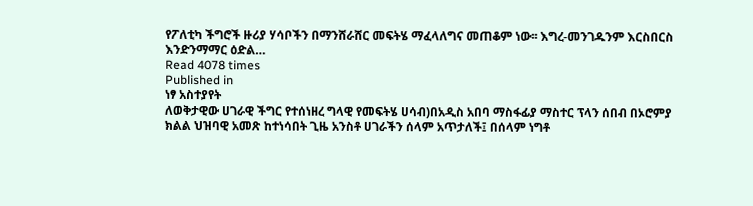የፖለቲካ ችግሮች ዙሪያ ሃሳቦችን በማንሸራሸር መፍትሄ ማፈላለግና መጠቆም ነው፡፡ እግረ-መንገዱንም እርስበርስ እንድንማማር ዕድል…
Read 4078 times
Published in
ነፃ አስተያየት
ለወቅታዊው ሀገራዊ ችግር የተሰነዘረ ግላዊ የመፍትሄ ሀሳብ)በአዲስ አበባ ማስፋፊያ ማስተር ፕላን ሰበብ በኦሮምያ ክልል ህዝባዊ አመጽ ከተነሳበት ጊዜ አንስቶ ሀገራችን ሰላም አጥታለች፤ በሰላም ነግቶ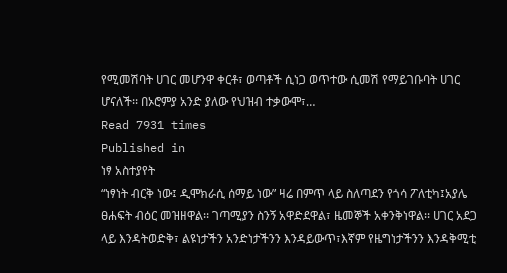የሚመሽባት ሀገር መሆንዋ ቀርቶ፣ ወጣቶች ሲነጋ ወጥተው ሲመሽ የማይገቡባት ሀገር ሆናለች፡፡ በኦሮምያ አንድ ያለው የህዝብ ተቃውሞ፣…
Read 7931 times
Published in
ነፃ አስተያየት
“ነፃነት ብርቅ ነው፤ ዲሞክራሲ ሰማይ ነው” ዛሬ በምጥ ላይ ስለጣደን የጎሳ ፖለቲካ፤አያሌ ፀሐፍት ብዕር መዝዘዋል፡፡ ገጣሚያን ስንኝ አዋድደዋል፣ ዜመኞች አቀንቅነዋል፡፡ ሀገር አደጋ ላይ እንዳትወድቅ፣ ልዩነታችን አንድነታችንን እንዳይውጥ፣እኛም የዜግነታችንን እንዳቅሚቲ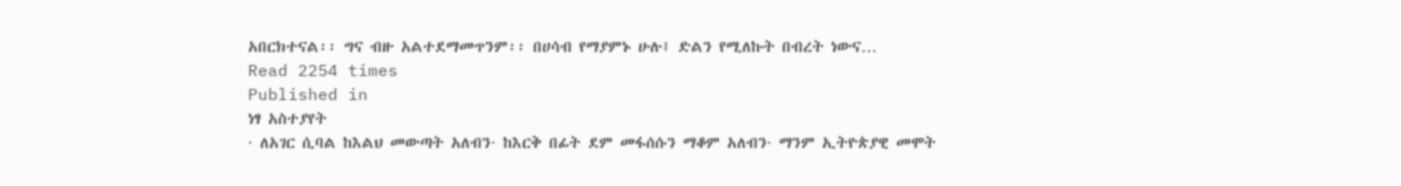አበርክተናል፡፡ ግና ብዙ አልተደማመጥንም፡፡ በሀሳብ የማያምኑ ሁሉ፤ ድልን የሚለኩት በብረት ነውና…
Read 2254 times
Published in
ነፃ አስተያየት
· ለአገር ሲባል ከእልህ መውጣት አለብን· ከእርቅ በፊት ደም መፋሰሱን ማቆም አለብን· ማንም ኢትዮጵያዊ መሞት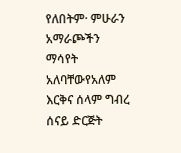የለበትም· ምሁራን አማራጮችን ማሳየት አለባቸውየአለም እርቅና ሰላም ግብረ ሰናይ ድርጅት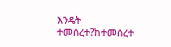እንዴት ተመሰረተ?ከተመሰረተ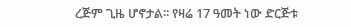ረጅም ጊዜ ሆኖታል፡፡ የዛሬ 17 ዓመት ነው ድርጅቱ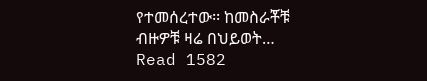የተመሰረተው፡፡ ከመስራቾቹ ብዙዎቹ ዛሬ በህይወት…
Read 1582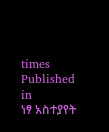times
Published in
ነፃ አስተያየት